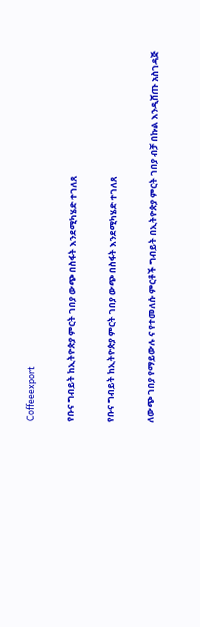Coffeeexport

የቡና ግብይት ከኢትዮጵያ ምርት ገበያ ውጭ በስፋት እንደሚካሄድ ተገለጸ

የቡና ግብይት ከኢትዮጵያ ምርት ገበያ ውጭ በስፋት እንደሚካሄድ ተገለጸ

ለውጭ ገበያ የማይውሉ ና የተመለሱ ምርቶች ግብይት በኢትዮጵያ ምርት ገበያ ብቻ በኩል እንዲሸጡ አስገዳጅ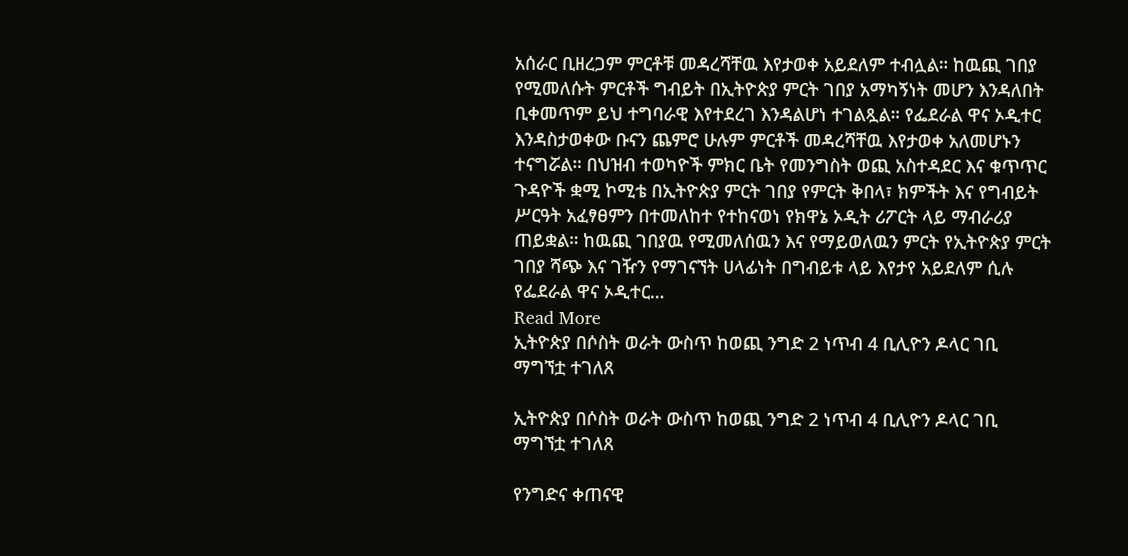አሰራር ቢዘረጋም ምርቶቹ መዳረሻቸዉ እየታወቀ አይደለም ተብሏል። ከዉጪ ገበያ የሚመለሱት ምርቶች ግብይት በኢትዮጵያ ምርት ገበያ አማካኝነት መሆን እንዳለበት ቢቀመጥም ይህ ተግባራዊ እየተደረገ እንዳልሆነ ተገልጿል። የፌደራል ዋና ኦዲተር እንዳስታወቀው ቡናን ጨምሮ ሁሉም ምርቶች መዳረሻቸዉ እየታወቀ አለመሆኑን ተናግሯል። በህዝብ ተወካዮች ምክር ቤት የመንግስት ወጪ አስተዳደር እና ቁጥጥር ጉዳዮች ቋሚ ኮሚቴ በኢትዮጵያ ምርት ገበያ የምርት ቅበላ፣ ክምችት እና የግብይት ሥርዓት አፈፃፀምን በተመለከተ የተከናወነ የክዋኔ ኦዲት ሪፖርት ላይ ማብራሪያ ጠይቋል። ከዉጪ ገበያዉ የሚመለሰዉን እና የማይወለዉን ምርት የኢትዮጵያ ምርት ገበያ ሻጭ እና ገዥን የማገናኘት ሀላፊነት በግብይቱ ላይ እየታየ አይደለም ሲሉ የፌደራል ዋና ኦዲተር…
Read More
ኢትዮጵያ በሶስት ወራት ውስጥ ከወጪ ንግድ 2 ነጥብ 4 ቢሊዮን ዶላር ገቢ ማግኘቷ ተገለጸ

ኢትዮጵያ በሶስት ወራት ውስጥ ከወጪ ንግድ 2 ነጥብ 4 ቢሊዮን ዶላር ገቢ ማግኘቷ ተገለጸ

የንግድና ቀጠናዊ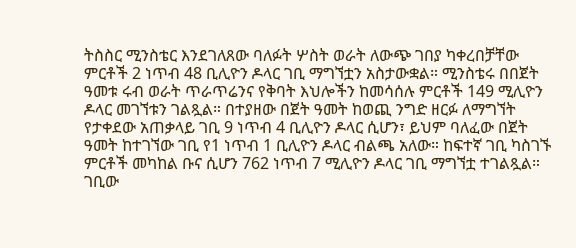ትስስር ሚንስቴር እንደገለጸው ባለፉት ሦስት ወራት ለውጭ ገበያ ካቀረበቻቸው ምርቶች 2 ነጥብ 48 ቢሊዮን ዶላር ገቢ ማግኘቷን አስታውቋል። ሚንስቴሩ በበጀት ዓመቱ ሩብ ወራት ጥራጥሬንና የቅባት እህሎችን ከመሳሰሉ ምርቶች 149 ሚሊዮን ዶላር መገኘቱን ገልጿል። በተያዘው በጀት ዓመት ከወጪ ንግድ ዘርፉ ለማግኘት የታቀደው አጠቃላይ ገቢ 9 ነጥብ 4 ቢሊዮን ዶላር ሲሆን፣ ይህም ባለፈው በጀት ዓመት ከተገኘው ገቢ የ1 ነጥብ 1 ቢሊዮን ዶላር ብልጫ አለው። ከፍተኛ ገቢ ካስገኙ ምርቶች መካከል ቡና ሲሆን 762 ነጥብ 7 ሚሊዮን ዶላር ገቢ ማግኘቷ ተገልጿል። ገቢው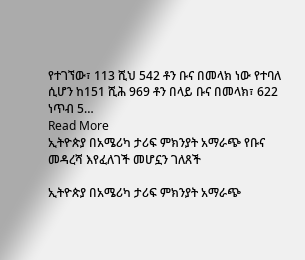የተገኘው፣ 113 ሺህ 542 ቶን ቡና በመላክ ነው የተባለ ሲሆን ከ151 ሺሕ 969 ቶን በላይ ቡና በመላክ፣ 622 ነጥብ 5…
Read More
ኢትዮጵያ በአሜሪካ ታሪፍ ምክንያት አማራጭ የቡና መዳረሻ እየፈለገች መሆኗን ገለጸች

ኢትዮጵያ በአሜሪካ ታሪፍ ምክንያት አማራጭ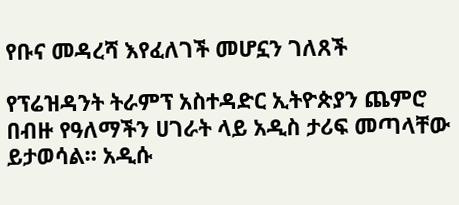የቡና መዳረሻ እየፈለገች መሆኗን ገለጸች

የፕሬዝዳንት ትራምፕ አስተዳድር ኢትዮጵያን ጨምሮ በብዙ የዓለማችን ሀገራት ላይ አዲስ ታሪፍ መጣላቸው ይታወሳል። አዲሱ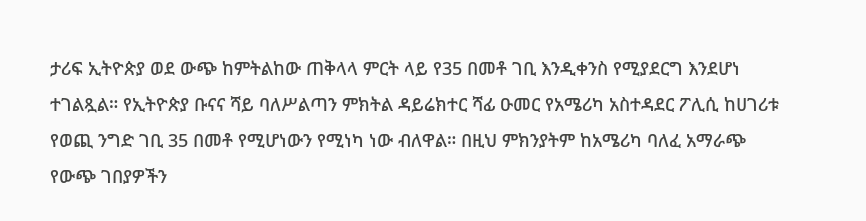ታሪፍ ኢትዮጵያ ወደ ውጭ ከምትልከው ጠቅላላ ምርት ላይ የ35 በመቶ ገቢ እንዲቀንስ የሚያደርግ እንደሆነ ተገልጿል። የኢትዮጵያ ቡናና ሻይ ባለሥልጣን ምክትል ዳይሬክተር ሻፊ ዑመር የአሜሪካ አስተዳደር ፖሊሲ ከሀገሪቱ የወጪ ንግድ ገቢ 35 በመቶ የሚሆነውን የሚነካ ነው ብለዋል። በዚህ ምክንያትም ከአሜሪካ ባለፈ አማራጭ የውጭ ገበያዎችን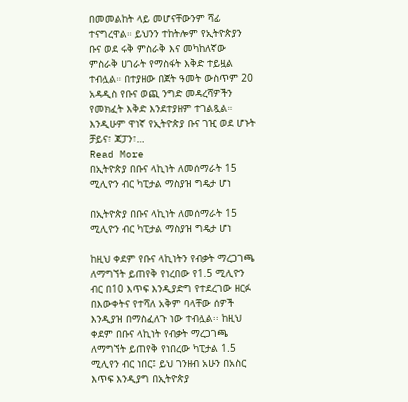በመመልከት ላይ መሆናቸውንም ሻፊ ተናግረዋል። ይህንን ተከትሎም የኢትዮጵያን ቡና ወደ ሩቅ ምስራቅ እና መካከለኛው ምስራቅ ሀገራት የማስፋት እቅድ ተይዟል ተብሏል። በተያዘው በጀት ዓመት ውስጥም 20 አዳዲስ የቡና ወጪ ንግድ መዳረሻዎችን የመክፈት እቅድ እንደተያዘም ተገልጿል። እንዲሁም ዋነኛ የኢትዮጵያ ቡና ገዢ ወደ ሆኑት ቻይና፣ ጃፓን፣…
Read More
በኢትዮጵያ በቡና ላኪነት ለመሰማራት 15 ሚሊዮን ብር ካፒታል ማስያዝ ግዴታ ሆነ

በኢትዮጵያ በቡና ላኪነት ለመሰማራት 15 ሚሊዮን ብር ካፒታል ማስያዝ ግዴታ ሆነ

ከዚህ ቀደም የቡና ላኪነትን የብቃት ማረጋገጫ ለማግኘት ይጠየቅ የነረበው የ1.5 ሚሊዮን ብር በ10 እጥፍ እንዲያድግ የተደረገው ዘርፉ በእውቀትና የተሻለ አቅም ባላቸው ሰዎች እንዲያዝ በማስፈለጉ ነው ተብሏል፡፡ ከዚህ ቀደም በቡና ላኪነት የብቃት ማረጋገጫ ለማግኘት ይጠየቅ የነበረው ካፒታል 1.5 ሚሊየን ብር ነበር፤ ይህ ገንዘብ አሁን በአስር እጥፍ እንዲያግ በኢትዮጵያ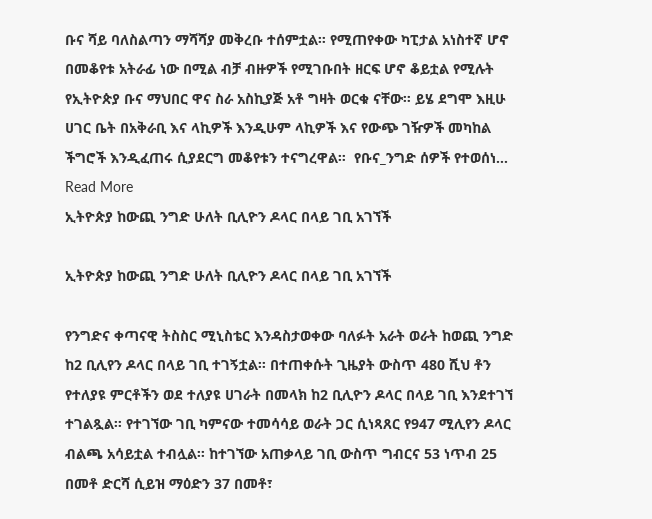ቡና ሻይ ባለስልጣን ማሻሻያ መቅረቡ ተሰምቷል። የሚጠየቀው ካፒታል አነስተኛ ሆኖ በመቆየቱ አትራፊ ነው በሚል ብቻ ብዙዎች የሚገቡበት ዘርፍ ሆኖ ቆይቷል የሚሉት የኢትዮጵያ ቡና ማህበር ዋና ስራ አስኪያጅ አቶ ግዛት ወርቁ ናቸው። ይሄ ደግሞ እዚሁ ሀገር ቤት በአቅራቢ እና ላኪዎች እንዲሁም ላኪዎች እና የውጭ ገዥዎች መካከል ችግሮች እንዲፈጠሩ ሲያደርግ መቆየቱን ተናግረዋል።  የቡና_ንግድ ሰዎች የተወሰነ…
Read More
ኢትዮጵያ ከውጪ ንግድ ሁለት ቢሊዮን ዶላር በላይ ገቢ አገኘች

ኢትዮጵያ ከውጪ ንግድ ሁለት ቢሊዮን ዶላር በላይ ገቢ አገኘች

የንግድና ቀጣናዊ ትስስር ሚኒስቴር እንዳስታወቀው ባለፉት አራት ወራት ከወጪ ንግድ ከ2 ቢሊየን ዶላር በላይ ገቢ ተገኝቷል፡፡ በተጠቀሱት ጊዜያት ውስጥ 480 ሺህ ቶን የተለያዩ ምርቶችን ወደ ተለያዩ ሀገራት በመላክ ከ2 ቢሊዮን ዶላር በላይ ገቢ እንደተገኘ ተገልጿል፡፡ የተገኘው ገቢ ካምናው ተመሳሳይ ወራት ጋር ሲነጻጸር የ947 ሚሊየን ዶላር ብልጫ አሳይቷል ተብሏል፡፡ ከተገኘው አጠቃላይ ገቢ ውስጥ ግብርና 53 ነጥብ 25 በመቶ ድርሻ ሲይዝ ማዕድን 37 በመቶ፣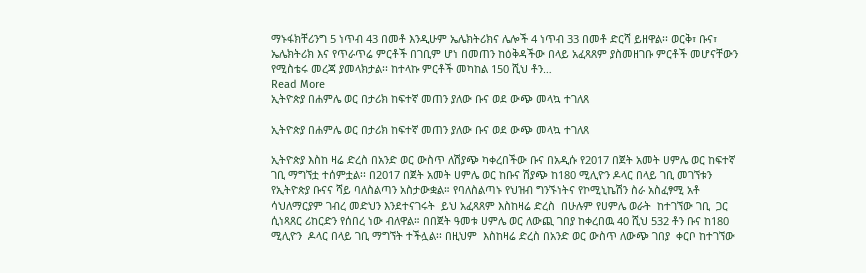ማኑፋክቸሪንግ 5 ነጥብ 43 በመቶ እንዲሁም ኤሌክትሪክና ሌሎች 4 ነጥብ 33 በመቶ ድርሻ ይዘዋል፡፡ ወርቅ፣ ቡና፣ ኤሌክትሪክ እና የጥራጥሬ ምርቶች በገቢም ሆነ በመጠን ከዕቅዳችው በላይ አፈጻጸም ያስመዘገቡ ምርቶች መሆናቸውን የሚስቴሩ መረጃ ያመላክታል፡፡ ከተላኩ ምርቶች መካከል 150 ሺህ ቶን…
Read More
ኢትዮጵያ በሐምሌ ወር በታሪክ ከፍተኛ መጠን ያለው ቡና ወደ ውጭ መላኳ ተገለጸ

ኢትዮጵያ በሐምሌ ወር በታሪክ ከፍተኛ መጠን ያለው ቡና ወደ ውጭ መላኳ ተገለጸ

ኢትዮጵያ እስከ ዛሬ ድረስ በአንድ ወር ውስጥ ለሽያጭ ካቀረበችው ቡና በአዲሱ የ2017 በጀት አመት ሀምሌ ወር ከፍተኛ ገቢ ማግኘቷ ተሰምቷል፡፡ በ2017 በጀት አመት ሀምሌ ወር ከቡና ሽያጭ ከ180 ሚሊዮን ዶላር በላይ ገቢ መገኘቱን የኢትዮጵያ ቡናና ሻይ ባለስልጣን አስታውቋል። የባለስልጣኑ የህዝብ ግንኙነትና የኮሚኒኬሽን ስራ አስፈፃሚ አቶ ሳህለማርያም ገብረ መድህን እንደተናገሩት  ይህ አፈጻጸም እስከዛሬ ድረስ  በሁሉም የሀምሌ ወራት  ከተገኘው ገቢ  ጋር ሲነጻጸር ሪከርድን የሰበረ ነው ብለዋል። በበጀት ዓመቱ ሀምሌ ወር ለውጪ ገበያ ከቀረበዉ 40 ሺህ 532 ቶን ቡና ከ180 ሚሊዮን  ዶላር በላይ ገቢ ማግኘት ተችሏል፡፡ በዚህም  እስከዛሬ ድረስ በአንድ ወር ውስጥ ለውጭ ገበያ  ቀርቦ ከተገኘው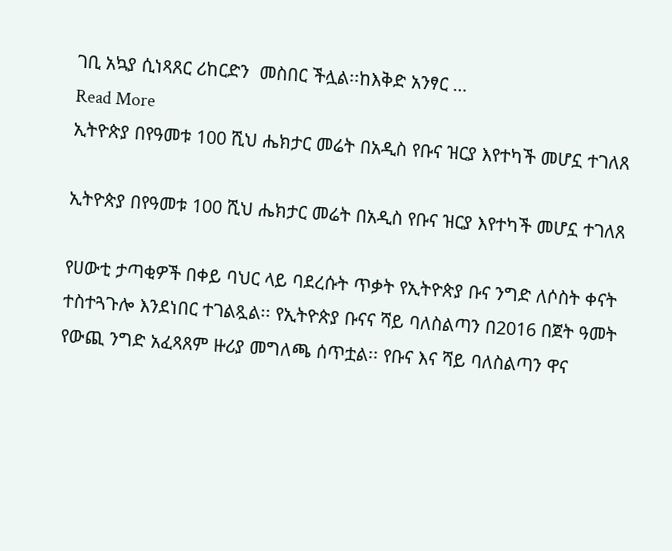ገቢ አኳያ ሲነጻጸር ሪከርድን  መስበር ችሏል፡፡ከእቅድ አንፃር …
Read More
ኢትዮጵያ በየዓመቱ 100 ሺህ ሔክታር መሬት በአዲስ የቡና ዝርያ እየተካች መሆኗ ተገለጸ

ኢትዮጵያ በየዓመቱ 100 ሺህ ሔክታር መሬት በአዲስ የቡና ዝርያ እየተካች መሆኗ ተገለጸ

የሀውቲ ታጣቂዎች በቀይ ባህር ላይ ባደረሱት ጥቃት የኢትዮጵያ ቡና ንግድ ለሶስት ቀናት ተስተጓጉሎ እንደነበር ተገልጿል፡፡ የኢትዮጵያ ቡናና ሻይ ባለስልጣን በ2016 በጀት ዓመት የውጪ ንግድ አፈጻጸም ዙሪያ መግለጫ ሰጥቷል፡፡ የቡና እና ሻይ ባለስልጣን ዋና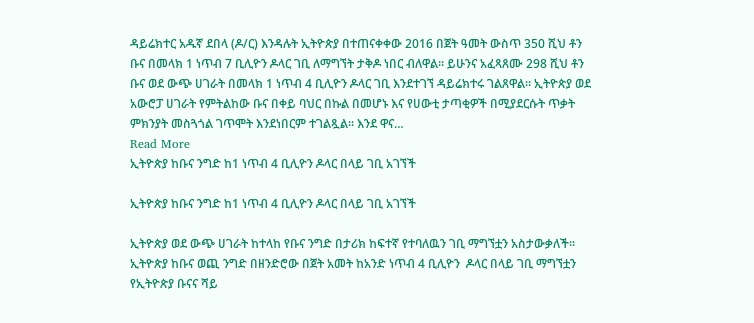ዳይሬክተር አዱኛ ደበላ (ዶ/ር) እንዳሉት ኢትዮጵያ በተጠናቀቀው 2016 በጀት ዓመት ውስጥ 350 ሺህ ቶን ቡና በመላክ 1 ነጥብ 7 ቢሊዮን ዶላር ገቢ ለማግኘት ታቅዶ ነበር ብለዋል፡፡ ይሁንና አፈጻጸሙ 298 ሺህ ቶን ቡና ወደ ውጭ ሀገራት በመላክ 1 ነጥብ 4 ቢሊዮን ዶላር ገቢ እንደተገኘ ዳይሬክተሩ ገልጸዋል፡፡ ኢትዮጵያ ወደ አውሮፓ ሀገራት የምትልከው ቡና በቀይ ባህር በኩል በመሆኑ እና የሀውቲ ታጣቂዎች በሚያደርሱት ጥቃት ምክንያት መስጓጎል ገጥሞት እንደነበርም ተገልጿል፡፡ እንደ ዋና…
Read More
ኢትዮጵያ ከቡና ንግድ ከ1 ነጥብ 4 ቢሊዮን ዶላር በላይ ገቢ አገኘች

ኢትዮጵያ ከቡና ንግድ ከ1 ነጥብ 4 ቢሊዮን ዶላር በላይ ገቢ አገኘች

ኢትዮጵያ ወደ ውጭ ሀገራት ከተላከ የቡና ንግድ በታሪክ ከፍተኛ የተባለዉን ገቢ ማግኘቷን አስታውቃለች፡፡ ኢትዮጵያ ከቡና ወጪ ንግድ በዘንድሮው በጀት አመት ከአንድ ነጥብ 4 ቢሊዮን  ዶላር በላይ ገቢ ማግኘቷን የኢትዮጵያ ቡናና ሻይ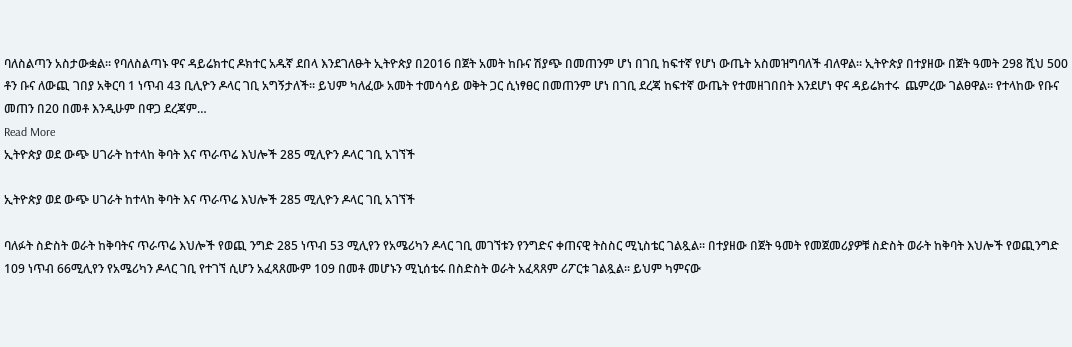ባለስልጣን አስታውቋል። የባለስልጣኑ ዋና ዳይሬክተር ዶክተር አዱኛ ደበላ እንደገለፁት ኢትዮጵያ በ2016 በጀት አመት ከቡና ሽያጭ በመጠንም ሆነ በገቢ ከፍተኛ የሆነ ውጤት አስመዝግባለች ብለዋል። ኢትዮጵያ በተያዘው በጀት ዓመት 298 ሺህ 500  ቶን ቡና ለውጪ ገበያ አቅርባ 1 ነጥብ 43 ቢሊዮን ዶላር ገቢ አግኝታለች። ይህም ካለፈው አመት ተመሳሳይ ወቅት ጋር ሲነፃፀር በመጠንም ሆነ በገቢ ደረጃ ከፍተኛ ውጤት የተመዘገበበት እንደሆነ ዋና ዳይሬክተሩ  ጨምረው ገልፀዋል። የተላከው የቡና መጠን በ20 በመቶ እንዲሁም በዋጋ ደረጃም…
Read More
ኢትዮጵያ ወደ ውጭ ሀገራት ከተላከ ቅባት እና ጥራጥሬ እህሎች 285 ሚሊዮን ዶላር ገቢ አገኘች

ኢትዮጵያ ወደ ውጭ ሀገራት ከተላከ ቅባት እና ጥራጥሬ እህሎች 285 ሚሊዮን ዶላር ገቢ አገኘች

ባለፉት ስድስት ወራት ከቅባትና ጥራጥሬ እህሎች የወጪ ንግድ 285 ነጥብ 53 ሚሊየን የአሜሪካን ዶላር ገቢ መገኘቱን የንግድና ቀጠናዊ ትስስር ሚኒስቴር ገልጿል፡፡ በተያዘው በጀት ዓመት የመጀመሪያዎቹ ስድስት ወራት ከቅባት እህሎች የወጪንግድ 109 ነጥብ 66ሚሊየን የአሜሪካን ዶላር ገቢ የተገኘ ሲሆን አፈጻጸሙም 109 በመቶ መሆኑን ሚኒሰቴሩ በስድስት ወራት አፈጻጸም ሪፖርቱ ገልጿል፡፡ ይህም ካምናው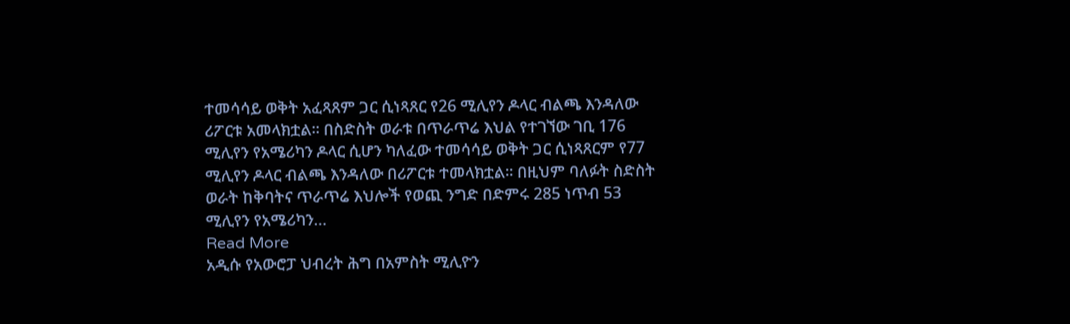ተመሳሳይ ወቅት አፈጻጸም ጋር ሲነጻጸር የ26 ሚሊየን ዶላር ብልጫ እንዳለው ሪፖርቱ አመላክቷል፡፡ በስድስት ወራቱ በጥራጥሬ እህል የተገኘው ገቢ 176 ሚሊየን የአሜሪካን ዶላር ሲሆን ካለፈው ተመሳሳይ ወቅት ጋር ሲነጻጸርም የ77 ሚሊየን ዶላር ብልጫ እንዳለው በሪፖርቱ ተመላክቷል፡፡ በዚህም ባለፉት ስድስት ወራት ከቅባትና ጥራጥሬ እህሎች የወጪ ንግድ በድምሩ 285 ነጥብ 53 ሚሊየን የአሜሪካን…
Read More
አዲሱ የአውሮፓ ህብረት ሕግ በአምስት ሚሊዮን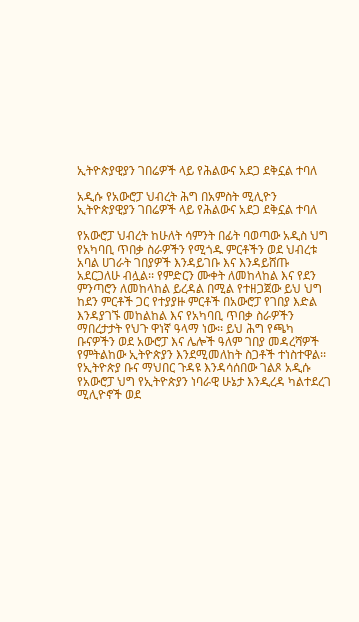ኢትዮጵያዊያን ገበሬዎች ላይ የሕልውና አደጋ ደቅኗል ተባለ

አዲሱ የአውሮፓ ህብረት ሕግ በአምስት ሚሊዮን ኢትዮጵያዊያን ገበሬዎች ላይ የሕልውና አደጋ ደቅኗል ተባለ

የአውሮፓ ህብረት ከሁለት ሳምንት በፊት ባወጣው አዲስ ህግ የአካባቢ ጥበቃ ስራዎችን የሚጎዱ ምርቶችን ወደ ህብረቱ አባል ሀገራት ገበያዎች እንዳይገቡ እና እንዳይሸጡ አደርጋለሁ ብሏል፡፡ የምድርን ሙቀት ለመከላከል እና የደን ምንጣሮን ለመከላከል ይረዳል በሚል የተዘጋጀው ይህ ህግ ከደን ምርቶች ጋር የተያያዙ ምርቶች በአውሮፓ የገበያ እድል እንዳያገኙ መከልከል እና የአካባቢ ጥበቃ ስራዎችን ማበረታታት የህጉ ዋነኛ ዓላማ ነው፡፡ ይህ ሕግ የጫካ ቡናዎችን ወደ አውሮፓ እና ሌሎች ዓለም ገበያ መዳረሻዎች የምትልከው ኢትዮጵያን እንደሚመለከት ስጋቶች ተነስተዋል፡፡ የኢትዮጵያ ቡና ማህበር ጉዳዩ እንዳሳሰበው ገልጾ አዲሱ የአውሮፓ ህግ የኢትዮጵያን ነባራዊ ሁኔታ እንዲረዳ ካልተደረገ ሚሊዮኖች ወደ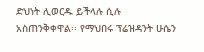ድህነት ሊወርዱ ይችላሉ ሲሉ አስጠንቅቀዋል፡፡ የማህበሩ ፕሬዝዳንት ሁሴን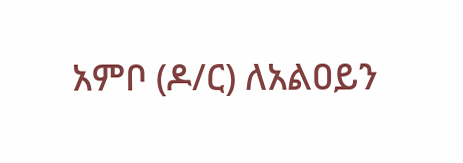አምቦ (ዶ/ር) ለአልዐይን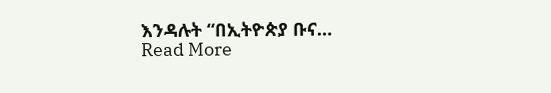እንዳሉት “በኢትዮጵያ ቡና…
Read More